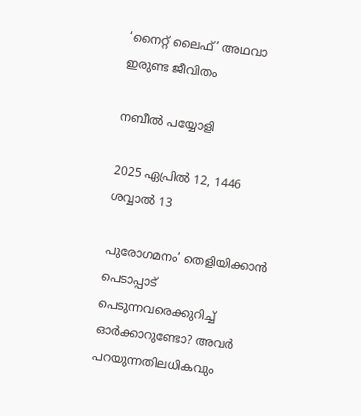‘നൈറ്റ് ലൈഫ്’ അഥവാ ഇരുണ്ട ജീവിതം

നബീൽ പയ്യോളി

2025 ഏപ്രിൽ 12, 1446 ശവ്വാൽ 13

പുരോഗമനം’ തെളിയിക്കാൻ പെടാപ്പാട് പെടുന്നവരെക്കുറിച്ച് ഓർക്കാറുണ്ടോ? അവർ പറയുന്നതിലധികവും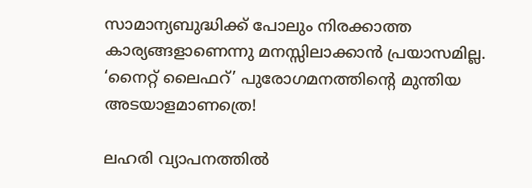സാമാന്യബുദ്ധിക്ക് പോലും നിരക്കാത്ത കാര്യങ്ങളാണെന്നു മനസ്സിലാക്കാൻ പ്രയാസമില്ല. ‘നൈറ്റ് ലൈഫറ്’ പുരോഗമനത്തിന്റെ മുന്തിയ അടയാളമാണത്രെ!

ലഹരി വ്യാപനത്തിൽ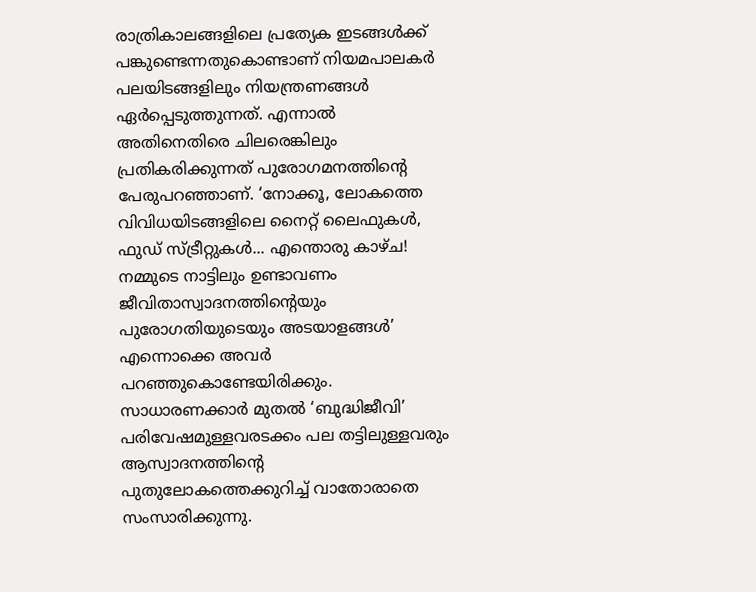രാത്രികാലങ്ങളിലെ പ്രത്യേക ഇടങ്ങൾക്ക് പങ്കുണ്ടെന്നതുകൊണ്ടാണ് നിയമപാലകർ പലയിടങ്ങളിലും നിയന്ത്രണങ്ങൾ ഏർപ്പെടുത്തുന്നത്. എന്നാൽ അതിനെതിരെ ചിലരെങ്കിലും പ്രതികരിക്കുന്നത് പുരോഗമനത്തിന്റെ പേരുപറഞ്ഞാണ്. ‘നോക്കൂ, ലോകത്തെ വിവിധയിടങ്ങളിലെ നൈറ്റ് ലൈഫുകൾ, ഫുഡ് സ്ട്രീറ്റുകൾ... എന്തൊരു കാഴ്ച! നമ്മുടെ നാട്ടിലും ഉണ്ടാവണം ജീവിതാസ്വാദനത്തിന്റെയും പുരോഗതിയുടെയും അടയാളങ്ങൾ’ എന്നൊക്കെ അവർ പറഞ്ഞുകൊണ്ടേയിരിക്കും. സാധാരണക്കാർ മുതൽ ‘ബുദ്ധിജീവി’ പരിവേഷമുള്ളവരടക്കം പല തട്ടിലുള്ളവരും ആസ്വാദനത്തിന്റെ പുതുലോകത്തെക്കുറിച്ച് വാതോരാതെ സംസാരിക്കുന്നു.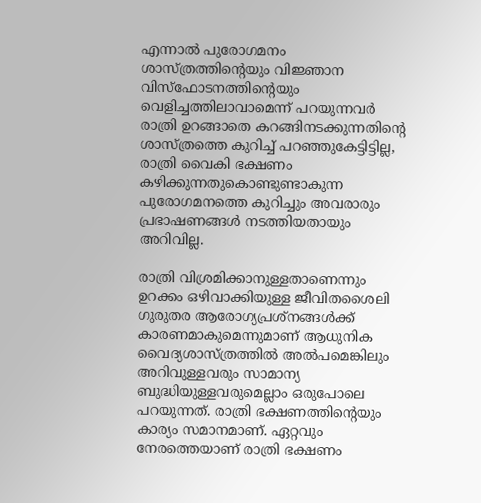എന്നാൽ പുരോഗമനം ശാസ്ത്രത്തിന്റെയും വിജ്ഞാന വിസ്‌ഫോടനത്തിന്റെയും വെളിച്ചത്തിലാവാമെന്ന് പറയുന്നവർ രാത്രി ഉറങ്ങാതെ കറങ്ങിനടക്കുന്നതിന്റെ ശാസ്ത്രത്തെ കുറിച്ച് പറഞ്ഞുകേട്ടിട്ടില്ല, രാത്രി വൈകി ഭക്ഷണം കഴിക്കുന്നതുകൊണ്ടുണ്ടാകുന്ന പുരോഗമനത്തെ കുറിച്ചും അവരാരും പ്രഭാഷണങ്ങൾ നടത്തിയതായും അറിവില്ല.

രാത്രി വിശ്രമിക്കാനുള്ളതാണെന്നും ഉറക്കം ഒഴിവാക്കിയുള്ള ജീവിതശൈലി ഗുരുതര ആരോഗ്യപ്രശ്നങ്ങൾക്ക് കാരണമാകുമെന്നുമാണ് ആധുനിക വൈദ്യശാസ്ത്രത്തിൽ അൽപമെങ്കിലും അറിവുള്ളവരും സാമാന്യ ബുദ്ധിയുള്ളവരുമെല്ലാം ഒരുപോലെ പറയുന്നത്. രാത്രി ഭക്ഷണത്തിന്റെയും കാര്യം സമാനമാണ്. ഏറ്റവും നേരത്തെയാണ് രാത്രി ഭക്ഷണം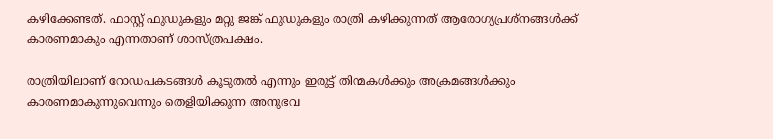കഴിക്കേണ്ടത്. ഫാസ്റ്റ് ഫുഡുകളും മറ്റു ജങ്ക് ഫുഡുകളും രാത്രി കഴിക്കുന്നത് ആരോഗ്യപ്രശ്‌നങ്ങൾക്ക് കാരണമാകും എന്നതാണ് ശാസ്ത്രപക്ഷം.

രാത്രിയിലാണ് റോഡപകടങ്ങൾ കൂടുതൽ എന്നും ഇരുട്ട് തിന്മകൾക്കും അക്രമങ്ങൾക്കും കാരണമാകുന്നുവെന്നും തെളിയിക്കുന്ന അനുഭവ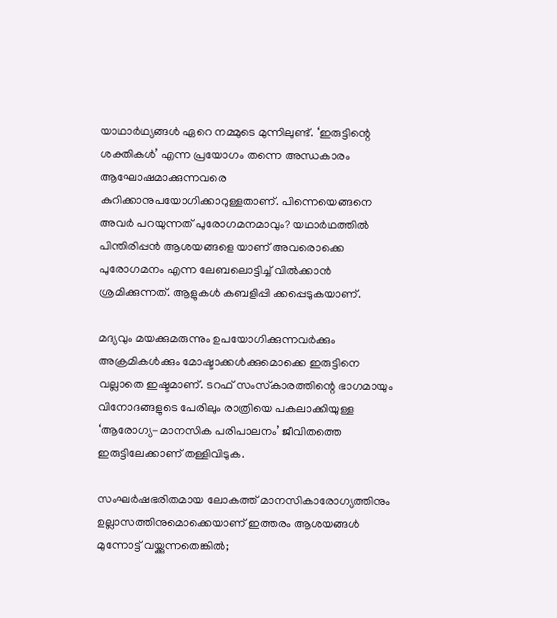യാഥാർഥ്യങ്ങൾ ഏറെ നമ്മുടെ മുന്നിലുണ്ട്. ‘ഇരുട്ടിന്റെ ശക്തികൾ’ എന്ന പ്രയോഗം തന്നെ അന്ധകാരം ആഘോഷമാക്കുന്നവരെ കുറിക്കാനുപയോഗിക്കാറുള്ളതാണ്. പിന്നെയെങ്ങനെ അവർ പറയുന്നത് പുരോഗമനമാവും? യഥാർഥത്തിൽ പിന്തിരിപ്പൻ ആശയങ്ങളെ യാണ് അവരൊക്കെ പുരോഗമനം എന്ന ലേബലൊട്ടിച്ച് വിൽക്കാൻ ശ്രമിക്കുന്നത്. ആളുകൾ കബളിപ്പി ക്കപ്പെടുകയാണ്.

മദ്യവും മയക്കുമരുന്നും ഉപയോഗിക്കുന്നവർക്കും അക്രമികൾക്കും മോഷ്ടാക്കൾക്കുമൊക്കെ ഇരുട്ടിനെ വല്ലാതെ ഇഷ്ടമാണ്. ടറഫ് സംസ്‌കാരത്തിന്റെ ഭാഗമായും വിനോദങ്ങളുടെ പേരിലും രാത്രിയെ പകലാക്കിയുള്ള ‘ആരോഗ്യ-മാനസിക പരിപാലനം’ ജീവിതത്തെ ഇരുട്ടിലേക്കാണ് തള്ളിവിടുക.

സംഘർഷഭരിതമായ ലോകത്ത് മാനസികാരോഗ്യത്തിനും ഉല്ലാസത്തിനുമൊക്കെയാണ് ഇത്തരം ആശയങ്ങൾ മുന്നോട്ട് വയ്ക്കുന്നതെങ്കിൽ;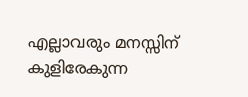എല്ലാവരും മനസ്സിന് കുളിരേകുന്ന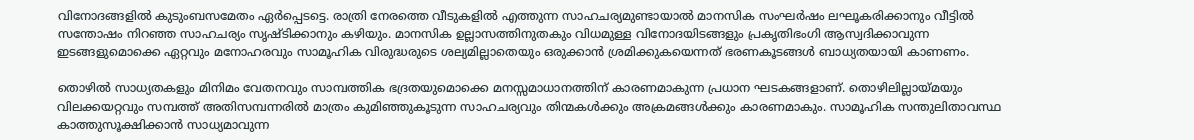വിനോദങ്ങളിൽ കുടുംബസമേതം ഏർപ്പെടട്ടെ. രാത്രി നേരത്തെ വീടുകളിൽ എത്തുന്ന സാഹചര്യമുണ്ടായാൽ മാനസിക സംഘർഷം ലഘൂകരിക്കാനും വീട്ടിൽ സന്തോഷം നിറഞ്ഞ സാഹചര്യം സൃഷ്ടിക്കാനും കഴിയും. മാനസിക ഉല്ലാസത്തിനുതകും വിധമുള്ള വിനോദയിടങ്ങളും പ്രകൃതിഭംഗി ആസ്വദിക്കാവുന്ന ഇടങ്ങളുമൊക്കെ ഏറ്റവും മനോഹരവും സാമൂഹിക വിരുദ്ധരുടെ ശല്യമില്ലാതെയും ഒരുക്കാൻ ശ്രമിക്കുകയെന്നത് ഭരണകൂടങ്ങൾ ബാധ്യതയായി കാണണം.

തൊഴിൽ സാധ്യതകളും മിനിമം വേതനവും സാമ്പത്തിക ഭദ്രതയുമൊക്കെ മനസ്സമാധാനത്തിന് കാരണമാകുന്ന പ്രധാന ഘടകങ്ങളാണ്. തൊഴിലില്ലായ്മയും വിലക്കയറ്റവും സമ്പത്ത് അതിസമ്പന്നരിൽ മാത്രം കുമിഞ്ഞുകൂടുന്ന സാഹചര്യവും തിന്മകൾക്കും അക്രമങ്ങൾക്കും കാരണമാകും. സാമൂഹിക സന്തുലിതാവസ്ഥ കാത്തുസൂക്ഷിക്കാൻ സാധ്യമാവുന്ന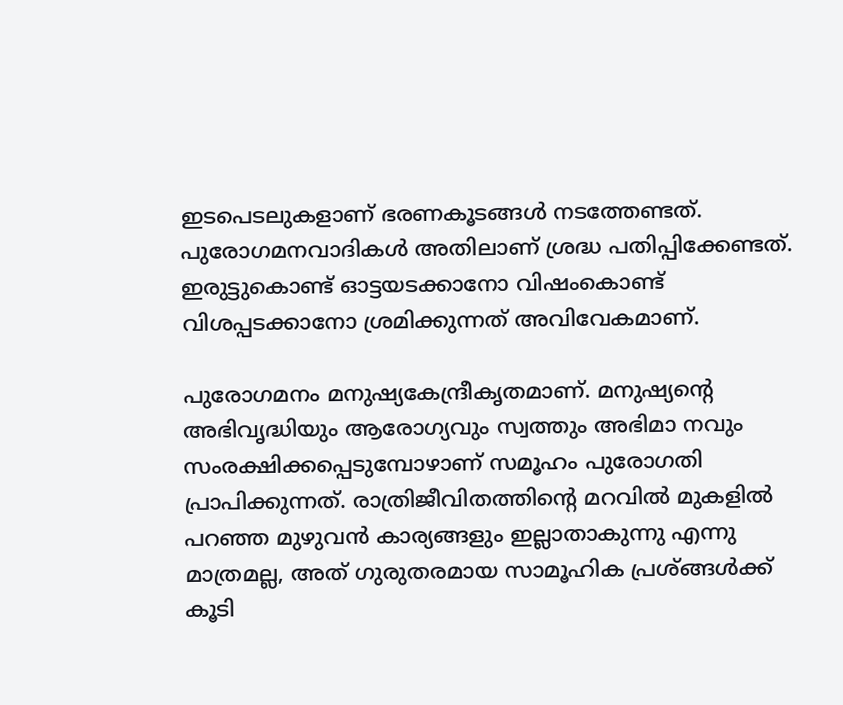ഇടപെടലുകളാണ് ഭരണകൂടങ്ങൾ നടത്തേണ്ടത്. പുരോഗമനവാദികൾ അതിലാണ് ശ്രദ്ധ പതിപ്പിക്കേണ്ടത്. ഇരുട്ടുകൊണ്ട് ഓട്ടയടക്കാനോ വിഷംകൊണ്ട് വിശപ്പടക്കാനോ ശ്രമിക്കുന്നത് അവിവേകമാണ്.

പുരോഗമനം മനുഷ്യകേന്ദ്രീകൃതമാണ്. മനുഷ്യന്റെ അഭിവൃദ്ധിയും ആരോഗ്യവും സ്വത്തും അഭിമാ നവും സംരക്ഷിക്കപ്പെടുമ്പോഴാണ് സമൂഹം പുരോഗതി പ്രാപിക്കുന്നത്. രാത്രിജീവിതത്തിന്റെ മറവിൽ മുകളിൽ പറഞ്ഞ മുഴുവൻ കാര്യങ്ങളും ഇല്ലാതാകുന്നു എന്നു മാത്രമല്ല, അത് ഗുരുതരമായ സാമൂഹിക പ്രശ്ങ്ങൾക്ക് കൂടി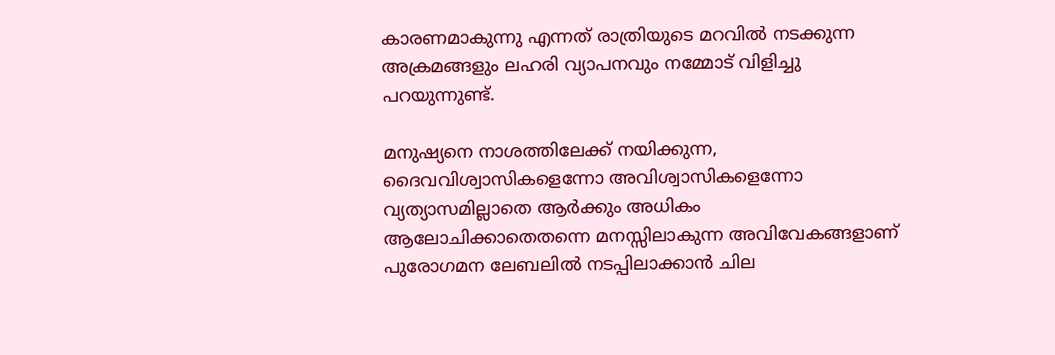കാരണമാകുന്നു എന്നത് രാത്രിയുടെ മറവിൽ നടക്കുന്ന അക്രമങ്ങളും ലഹരി വ്യാപനവും നമ്മോട് വിളിച്ചു പറയുന്നുണ്ട്.

മനുഷ്യനെ നാശത്തിലേക്ക് നയിക്കുന്ന, ദൈവവിശ്വാസികളെന്നോ അവിശ്വാസികളെന്നോ വ്യത്യാസമില്ലാതെ ആർക്കും അധികം ആലോചിക്കാതെതന്നെ മനസ്സിലാകുന്ന അവിവേകങ്ങളാണ് പുരോഗമന ലേബലിൽ നടപ്പിലാക്കാൻ ചില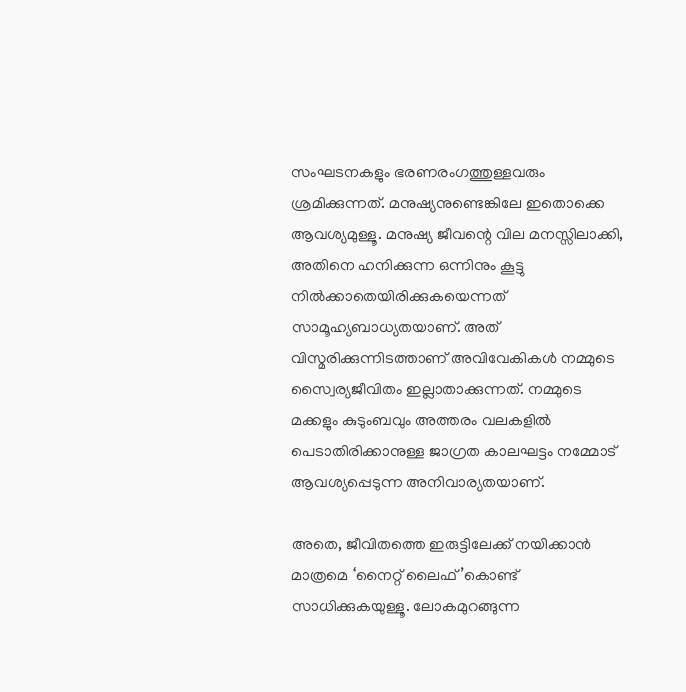സംഘടനകളും ഭരണരംഗത്തുള്ളവരും ശ്രമിക്കുന്നത്. മനുഷ്യനുണ്ടെങ്കിലേ ഇതൊക്കെ ആവശ്യമുള്ളൂ. മനുഷ്യ ജീവന്റെ വില മനസ്സിലാക്കി, അതിനെ ഹനിക്കുന്ന ഒന്നിനും കൂട്ടു നിൽക്കാതെയിരിക്കുകയെന്നത് സാമൂഹ്യബാധ്യതയാണ്. അത് വിസ്മരിക്കുന്നിടത്താണ് അവിവേകികൾ നമ്മുടെ സ്വൈര്യജീവിതം ഇല്ലാതാക്കുന്നത്. നമ്മുടെ മക്കളും കുടുംബവും അത്തരം വലകളിൽ പെടാതിരിക്കാനുള്ള ജാഗ്രത കാലഘട്ടം നമ്മോട് ആവശ്യപ്പെടുന്ന അനിവാര്യതയാണ്.

അതെ, ജീവിതത്തെ ഇരുട്ടിലേക്ക് നയിക്കാൻ മാത്രമെ ‘നൈറ്റ് ലൈഫ്’കൊണ്ട് സാധിക്കുകയുള്ളൂ. ലോകമുറങ്ങുന്ന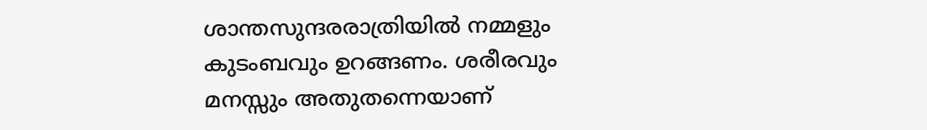ശാന്തസുന്ദരരാത്രിയിൽ നമ്മളും കുടംബവും ഉറങ്ങണം. ശരീരവും മനസ്സും അതുതന്നെയാണ്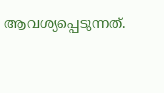ആവശ്യപ്പെടുന്നത്.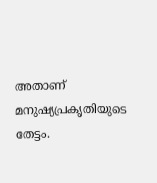അതാണ് മനുഷ്യപ്രകൃതിയുടെ തേട്ടം.